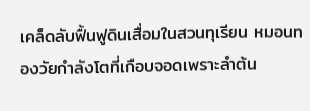เคล็ดลับฟื้นฟูดินเสื่อมในสวนทุเรียน หมอนทองวัยกำลังโตที่เกือบจอดเพราะลำต้น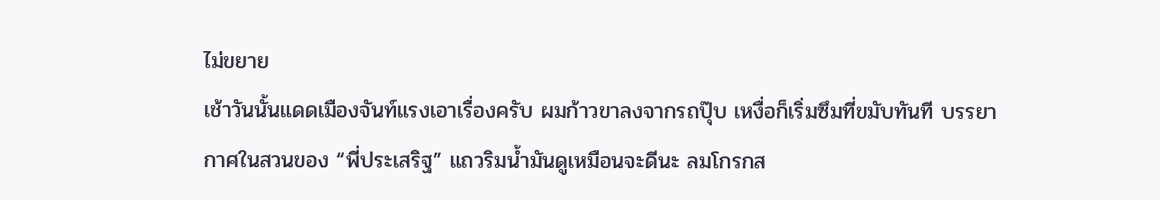ไม่ขยาย
เช้าวันนั้นแดดเมืองจันท์แรงเอาเรื่องครับ ผมก้าวขาลงจากรถปุ๊บ เหงื่อก็เริ่มซึมที่ขมับทันที บรรยากาศในสวนของ “พี่ประเสริฐ” แถวริมน้ำมันดูเหมือนจะดีนะ ลมโกรกส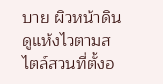บาย ผิวหน้าดินดูแห้งไวตามสไตล์สวนที่ตั้งอ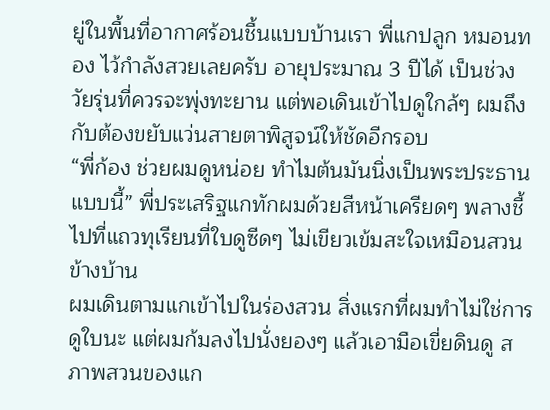ยู่ในพื้นที่อากาศร้อนชื้นแบบบ้านเรา พี่แกปลูก หมอนทอง ไว้กำลังสวยเลยครับ อายุประมาณ 3 ปีได้ เป็นช่วงวัยรุ่นที่ควรจะพุ่งทะยาน แต่พอเดินเข้าไปดูใกล้ๆ ผมถึงกับต้องขยับแว่นสายตาพิสูจน์ให้ชัดอีกรอบ
“พี่ก้อง ช่วยผมดูหน่อย ทำไมต้นมันนิ่งเป็นพระประธานแบบนี้” พี่ประเสริฐแกทักผมด้วยสีหน้าเครียดๆ พลางชี้ไปที่แถวทุเรียนที่ใบดูซีดๆ ไม่เขียวเข้มสะใจเหมือนสวนข้างบ้าน
ผมเดินตามแกเข้าไปในร่องสวน สิ่งแรกที่ผมทำไม่ใช่การดูใบนะ แต่ผมก้มลงไปนั่งยองๆ แล้วเอามือเขี่ยดินดู สภาพสวนของแก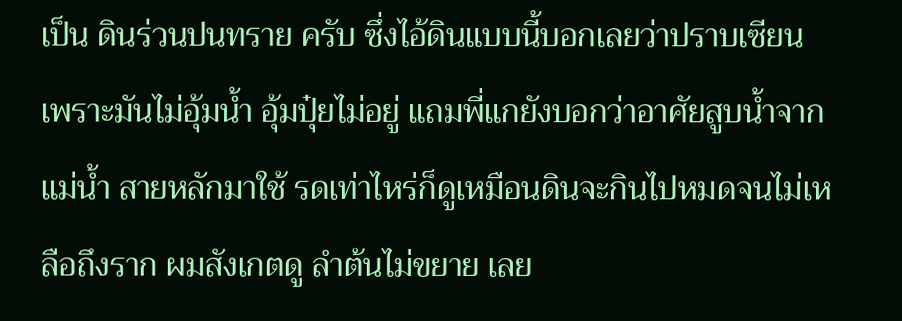เป็น ดินร่วนปนทราย ครับ ซึ่งไอ้ดินแบบนี้บอกเลยว่าปราบเซียน เพราะมันไม่อุ้มน้ำ อุ้มปุ๋ยไม่อยู่ แถมพี่แกยังบอกว่าอาศัยสูบน้ำจาก แม่น้ำ สายหลักมาใช้ รดเท่าไหร่ก็ดูเหมือนดินจะกินไปหมดจนไม่เหลือถึงราก ผมสังเกตดู ลำต้นไม่ขยาย เลย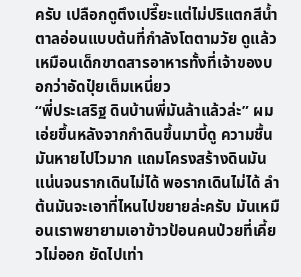ครับ เปลือกดูตึงเปรี๊ยะแต่ไม่ปริแตกสีน้ำตาลอ่อนแบบต้นที่กำลังโตตามวัย ดูแล้วเหมือนเด็กขาดสารอาหารทั้งที่เจ้าของบอกว่าอัดปุ๋ยเต็มเหนี่ยว
“พี่ประเสริฐ ดินบ้านพี่มันล้าแล้วล่ะ” ผมเอ่ยขึ้นหลังจากกำดินขึ้นมาบี้ดู ความชื้นมันหายไปไวมาก แถมโครงสร้างดินมันแน่นจนรากเดินไม่ได้ พอรากเดินไม่ได้ ลำต้นมันจะเอาที่ไหนไปขยายล่ะครับ มันเหมือนเราพยายามเอาข้าวป้อนคนป่วยที่เคี้ยวไม่ออก ยัดไปเท่า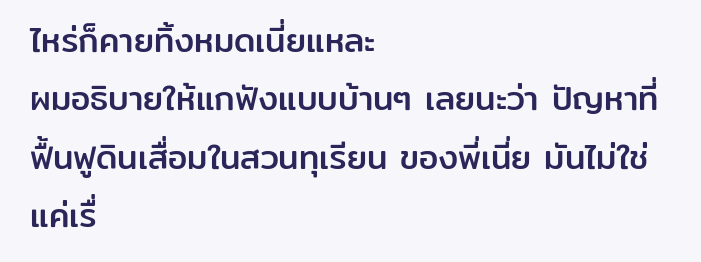ไหร่ก็คายทิ้งหมดเนี่ยแหละ
ผมอธิบายให้แกฟังแบบบ้านๆ เลยนะว่า ปัญหาที่ ฟื้นฟูดินเสื่อมในสวนทุเรียน ของพี่เนี่ย มันไม่ใช่แค่เรื่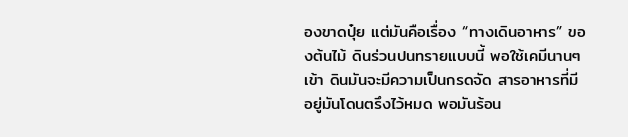องขาดปุ๋ย แต่มันคือเรื่อง “ทางเดินอาหาร” ของต้นไม้ ดินร่วนปนทรายแบบนี้ พอใช้เคมีนานๆ เข้า ดินมันจะมีความเป็นกรดจัด สารอาหารที่มีอยู่มันโดนตรึงไว้หมด พอมันร้อน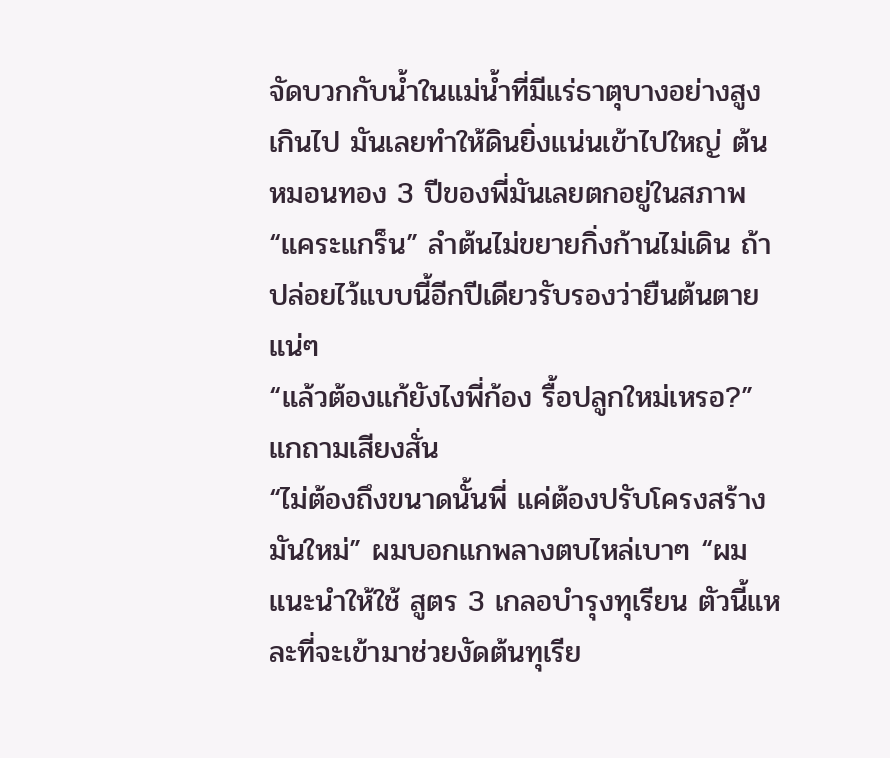จัดบวกกับน้ำในแม่น้ำที่มีแร่ธาตุบางอย่างสูงเกินไป มันเลยทำให้ดินยิ่งแน่นเข้าไปใหญ่ ต้นหมอนทอง 3 ปีของพี่มันเลยตกอยู่ในสภาพ “แคระแกร็น” ลำต้นไม่ขยายกิ่งก้านไม่เดิน ถ้าปล่อยไว้แบบนี้อีกปีเดียวรับรองว่ายืนต้นตายแน่ๆ
“แล้วต้องแก้ยังไงพี่ก้อง รื้อปลูกใหม่เหรอ?” แกถามเสียงสั่น
“ไม่ต้องถึงขนาดนั้นพี่ แค่ต้องปรับโครงสร้างมันใหม่” ผมบอกแกพลางตบไหล่เบาๆ “ผมแนะนำให้ใช้ สูตร 3 เกลอบำรุงทุเรียน ตัวนี้แหละที่จะเข้ามาช่วยงัดต้นทุเรีย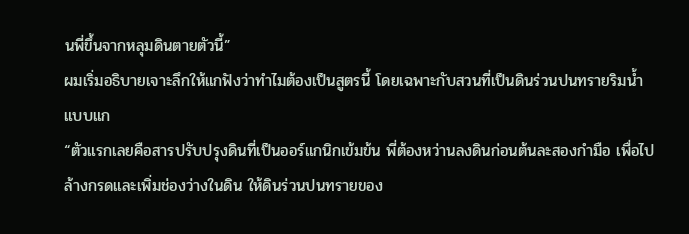นพี่ขึ้นจากหลุมดินตายตัวนี้”
ผมเริ่มอธิบายเจาะลึกให้แกฟังว่าทำไมต้องเป็นสูตรนี้ โดยเฉพาะกับสวนที่เป็นดินร่วนปนทรายริมน้ำแบบแก
“ตัวแรกเลยคือสารปรับปรุงดินที่เป็นออร์แกนิกเข้มข้น พี่ต้องหว่านลงดินก่อนต้นละสองกำมือ เพื่อไปล้างกรดและเพิ่มช่องว่างในดิน ให้ดินร่วนปนทรายของ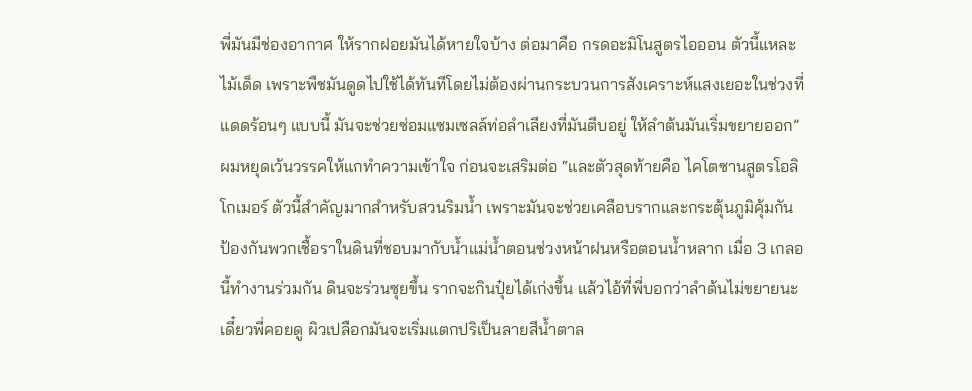พี่มันมีช่องอากาศ ให้รากฝอยมันได้หายใจบ้าง ต่อมาคือ กรดอะมิโนสูตรไอออน ตัวนี้แหละไม้เด็ด เพราะพืชมันดูดไปใช้ได้ทันทีโดยไม่ต้องผ่านกระบวนการสังเคราะห์แสงเยอะในช่วงที่แดดร้อนๆ แบบนี้ มันจะช่วยซ่อมแซมเซลล์ท่อลำเลียงที่มันตีบอยู่ ให้ลำต้นมันเริ่มขยายออก”
ผมหยุดเว้นวรรคให้แกทำความเข้าใจ ก่อนจะเสริมต่อ “และตัวสุดท้ายคือ ไคโตซานสูตรโอลิโกเมอร์ ตัวนี้สำคัญมากสำหรับสวนริมน้ำ เพราะมันจะช่วยเคลือบรากและกระตุ้นภูมิคุ้มกัน ป้องกันพวกเชื้อราในดินที่ชอบมากับน้ำแม่น้ำตอนช่วงหน้าฝนหรือตอนน้ำหลาก เมื่อ 3 เกลอนี้ทำงานร่วมกัน ดินจะร่วนซุยขึ้น รากจะกินปุ๋ยได้เก่งขึ้น แล้วไอ้ที่พี่บอกว่าลำต้นไม่ขยายนะ เดี๋ยวพี่คอยดู ผิวเปลือกมันจะเริ่มแตกปริเป็นลายสีน้ำตาล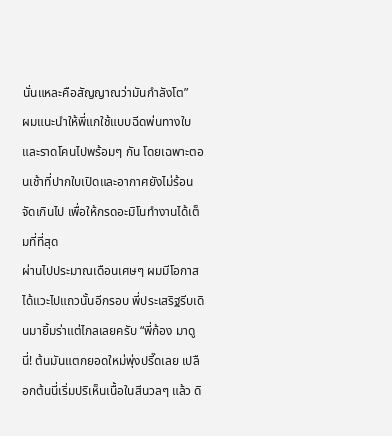นั่นแหละคือสัญญาณว่ามันกำลังโต”
ผมแนะนำให้พี่แกใช้แบบฉีดพ่นทางใบและราดโคนไปพร้อมๆ กัน โดยเฉพาะตอนเช้าที่ปากใบเปิดและอากาศยังไม่ร้อนจัดเกินไป เพื่อให้กรดอะมิโนทำงานได้เต็มที่ที่สุด
ผ่านไปประมาณเดือนเศษๆ ผมมีโอกาสได้แวะไปแถวนั้นอีกรอบ พี่ประเสริฐรีบเดินมายิ้มร่าแต่ไกลเลยครับ “พี่ก้อง มาดูนี่! ต้นมันแตกยอดใหม่พุ่งปรี๊ดเลย เปลือกต้นนี่เริ่มปริเห็นเนื้อในสีนวลๆ แล้ว ดิ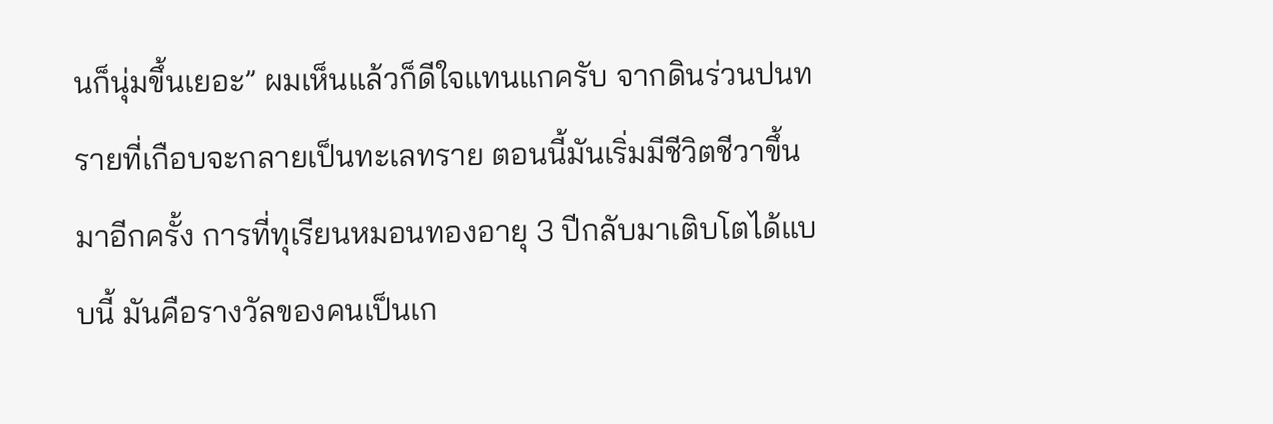นก็นุ่มขึ้นเยอะ” ผมเห็นแล้วก็ดีใจแทนแกครับ จากดินร่วนปนทรายที่เกือบจะกลายเป็นทะเลทราย ตอนนี้มันเริ่มมีชีวิตชีวาขึ้นมาอีกครั้ง การที่ทุเรียนหมอนทองอายุ 3 ปีกลับมาเติบโตได้แบบนี้ มันคือรางวัลของคนเป็นเก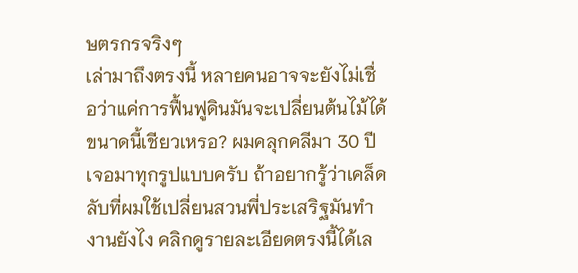ษตรกรจริงๆ
เล่ามาถึงตรงนี้ หลายคนอาจจะยังไม่เชื่อว่าแค่การฟื้นฟูดินมันจะเปลี่ยนต้นไม้ได้ขนาดนี้เชียวเหรอ? ผมคลุกคลีมา 30 ปี เจอมาทุกรูปแบบครับ ถ้าอยากรู้ว่าเคล็ดลับที่ผมใช้เปลี่ยนสวนพี่ประเสริฐมันทำงานยังไง คลิกดูรายละเอียดตรงนี้ได้เล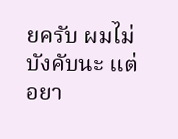ยครับ ผมไม่บังคับนะ แต่อยา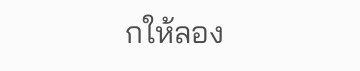กให้ลอง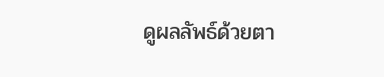ดูผลลัพธ์ด้วยตา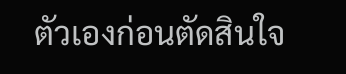ตัวเองก่อนตัดสินใจ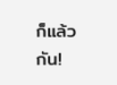ก็แล้วกัน!